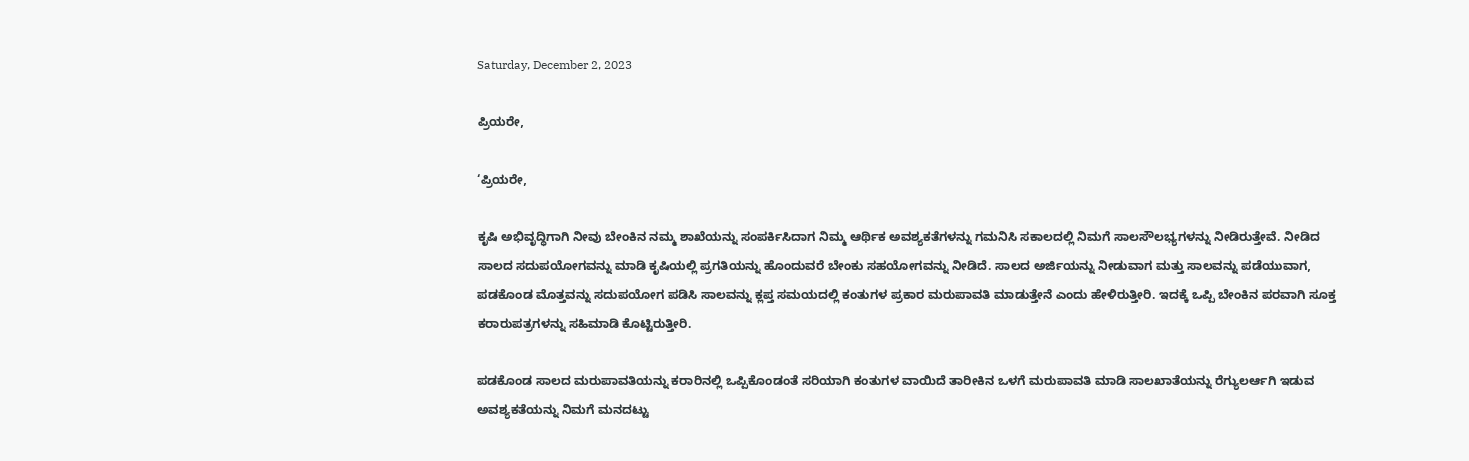Saturday, December 2, 2023

ಪ್ರಿಯರೇ,

‘ಪ್ರಿಯರೇ,

ಕೃಷಿ ಅಭಿವೃದ್ಧಿಗಾಗಿ ನೀವು ಬೇಂಕಿನ ನಮ್ಮ ಶಾಖೆಯನ್ನು ಸಂಪರ್ಕಿಸಿದಾಗ ನಿಮ್ಮ ಆರ್ಥಿಕ ಅವಶ್ಯಕತೆಗಳನ್ನು ಗಮನಿಸಿ ಸಕಾಲದಲ್ಲಿ ನಿಮಗೆ ಸಾಲಸೌಲಭ್ಯಗಳನ್ನು ನೀಡಿರುತ್ತೇವೆ. ನೀಡಿದ ಸಾಲದ ಸದುಪಯೋಗವನ್ನು ಮಾಡಿ ಕೃಷಿಯಲ್ಲಿ ಪ್ರಗತಿಯನ್ನು ಹೊಂದುವರೆ ಬೇಂಕು ಸಹಯೋಗವನ್ನು ನೀಡಿದೆ. ಸಾಲದ ಅರ್ಜಿಯನ್ನು ನೀಡುವಾಗ ಮತ್ತು ಸಾಲವನ್ನು ಪಡೆಯುವಾಗ, ಪಡಕೊಂಡ ಮೊತ್ತವನ್ನು ಸದುಪಯೋಗ ಪಡಿಸಿ ಸಾಲವನ್ನು ಕ್ಲಪ್ತ ಸಮಯದಲ್ಲಿ ಕಂತುಗಳ ಪ್ರಕಾರ ಮರುಪಾವತಿ ಮಾಡುತ್ತೇನೆ ಎಂದು ಹೇಳಿರುತ್ತೀರಿ. ಇದಕ್ಕೆ ಒಪ್ಪಿ ಬೇಂಕಿನ ಪರವಾಗಿ ಸೂಕ್ತ ಕರಾರುಪತ್ರಗಳನ್ನು ಸಹಿಮಾಡಿ ಕೊಟ್ಟಿರುತ್ತೀರಿ.

ಪಡಕೊಂಡ ಸಾಲದ ಮರುಪಾವತಿಯನ್ನು ಕರಾರಿನಲ್ಲಿ ಒಪ್ಪಿಕೊಂಡಂತೆ ಸರಿಯಾಗಿ ಕಂತುಗಳ ವಾಯಿದೆ ತಾರೀಕಿನ ಒಳಗೆ ಮರುಪಾವತಿ ಮಾಡಿ ಸಾಲಖಾತೆಯನ್ನು ರೆಗ್ಯುಲರ್ಆಗಿ ಇಡುವ ಅವಶ್ಯಕತೆಯನ್ನು ನಿಮಗೆ ಮನದಟ್ಟು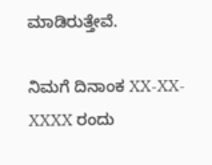ಮಾಡಿರುತ್ತೇವೆ.

ನಿಮಗೆ ದಿನಾಂಕ XX-XX-XXXX ರಂದು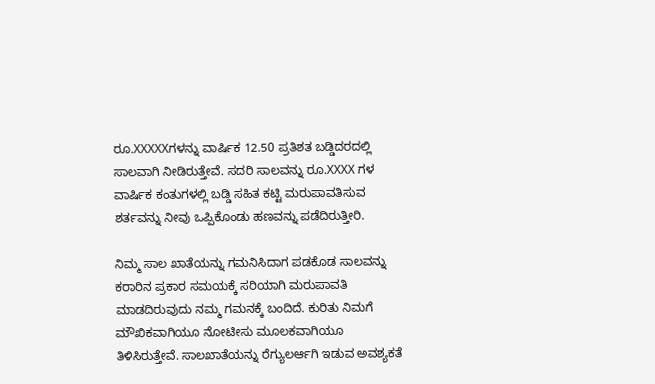ರೂ.XXXXXಗಳನ್ನು ವಾರ್ಷಿಕ 12.50 ಪ್ರತಿಶತ ಬಡ್ಡಿದರದಲ್ಲಿ ಸಾಲವಾಗಿ ನೀಡಿರುತ್ತೇವೆ. ಸದರಿ ಸಾಲವನ್ನು ರೂ.XXXX ಗಳ ವಾರ್ಷಿಕ ಕಂತುಗಳಲ್ಲಿ ಬಡ್ಡಿ ಸಹಿತ ಕಟ್ಟಿ ಮರುಪಾವತಿಸುವ ಶರ್ತವನ್ನು ನೀವು ಒಪ್ಪಿಕೊಂಡು ಹಣವನ್ನು ಪಡೆದಿರುತ್ತೀರಿ.

ನಿಮ್ಮ ಸಾಲ ಖಾತೆಯನ್ನು ಗಮನಿಸಿದಾಗ ಪಡಕೊಡ ಸಾಲವನ್ನು ಕರಾರಿನ ಪ್ರಕಾರ ಸಮಯಕ್ಕೆ ಸರಿಯಾಗಿ ಮರುಪಾವತಿ ಮಾಡದಿರುವುದು ನಮ್ಮ ಗಮನಕ್ಕೆ ಬಂದಿದೆ. ಕುರಿತು ನಿಮಗೆ ಮೌಖಿಕವಾಗಿಯೂ ನೋಟೀಸು ಮೂಲಕವಾಗಿಯೂ ತಿಳಿಸಿರುತ್ತೇವೆ. ಸಾಲಖಾತೆಯನ್ನು ರೆಗ್ಯುಲರ್ಆಗಿ ಇಡುವ ಅವಶ್ಯಕತೆ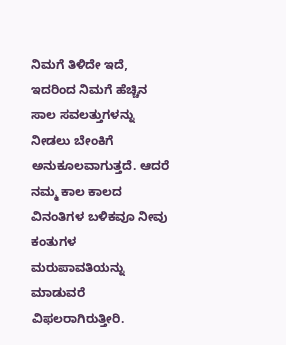ನಿಮಗೆ ತಿಳಿದೇ ಇದೆ, ಇದರಿಂದ ನಿಮಗೆ ಹೆಚ್ಚಿನ ಸಾಲ ಸವಲತ್ತುಗಳನ್ನು ನೀಡಲು ಬೇಂಕಿಗೆ ಅನುಕೂಲವಾಗುತ್ತದೆ. ಆದರೆ ನಮ್ಮ ಕಾಲ ಕಾಲದ ವಿನಂತಿಗಳ ಬಳಿಕವೂ ನೀವು ಕಂತುಗಳ ಮರುಪಾವತಿಯನ್ನು ಮಾಡುವರೆ ವಿಫಲರಾಗಿರುತ್ತೀರಿ.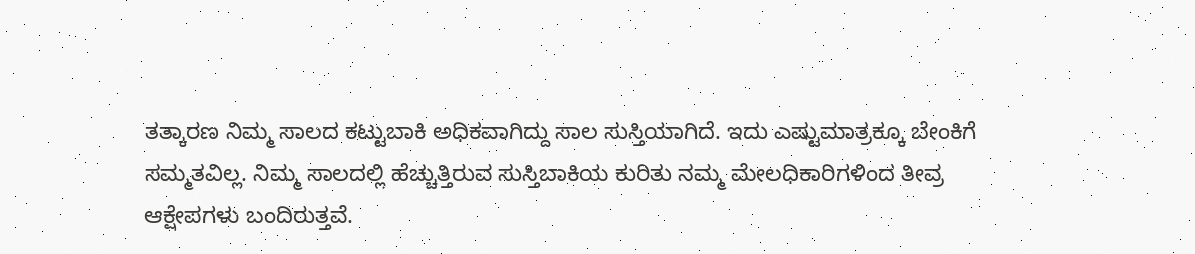ತತ್ಕಾರಣ ನಿಮ್ಮ ಸಾಲದ ಕಟ್ಟುಬಾಕಿ ಅಧಿಕವಾಗಿದ್ದು ಸಾಲ ಸುಸ್ತಿಯಾಗಿದೆ. ಇದು ಎಷ್ಟುಮಾತ್ರಕ್ಕೂ ಬೇಂಕಿಗೆ ಸಮ್ಮತವಿಲ್ಲ. ನಿಮ್ಮ ಸಾಲದಲ್ಲಿ ಹೆಚ್ಚುತ್ತಿರುವ ಸುಸ್ತಿಬಾಕಿಯ ಕುರಿತು ನಮ್ಮ ಮೇಲಧಿಕಾರಿಗಳಿಂದ ತೀವ್ರ ಆಕ್ಷೇಪಗಳು ಬಂದಿರುತ್ತವೆ.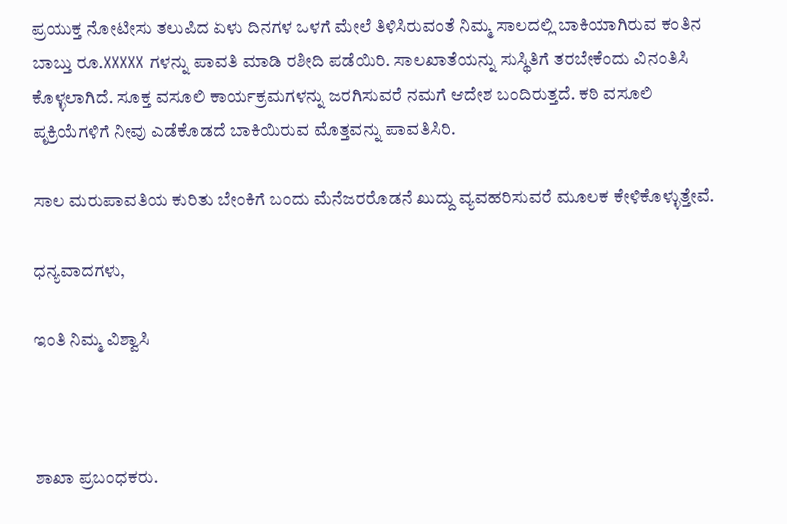ಪ್ರಯುಕ್ತ ನೋಟೀಸು ತಲುಪಿದ ಏಳು ದಿನಗಳ ಒಳಗೆ ಮೇಲೆ ತಿಳಿಸಿರುವಂತೆ ನಿಮ್ಮ ಸಾಲದಲ್ಲಿ ಬಾಕಿಯಾಗಿರುವ ಕಂತಿನ ಬಾಬ್ತು ರೂ.XXXXX ಗಳನ್ನು ಪಾವತಿ ಮಾಡಿ ರಶೀದಿ ಪಡೆಯಿರಿ. ಸಾಲಖಾತೆಯನ್ನು ಸುಸ್ಥಿತಿಗೆ ತರಬೇಕೆಂದು ವಿನಂತಿಸಿ ಕೊಳ್ಳಲಾಗಿದೆ. ಸೂಕ್ತ ವಸೂಲಿ ಕಾರ್ಯಕ್ರಮಗಳನ್ನು ಜರಗಿಸುವರೆ ನಮಗೆ ಆದೇಶ ಬಂದಿರುತ್ತದೆ. ಕಠಿ ವಸೂಲಿ ಪೃಕ್ರಿಯೆಗಳಿಗೆ ನೀವು ಎಡೆಕೊಡದೆ ಬಾಕಿಯಿರುವ ಮೊತ್ತವನ್ನು ಪಾವತಿಸಿರಿ.

ಸಾಲ ಮರುಪಾವತಿಯ ಕುರಿತು ಬೇಂಕಿಗೆ ಬಂದು ಮೆನೆಜರರೊಡನೆ ಖುದ್ದು ವ್ಯವಹರಿಸುವರೆ ಮೂಲಕ ಕೇಳಿಕೊಳ್ಳುತ್ತೇವೆ.

ಧನ್ಯವಾದಗಳು,

ಇಂತಿ ನಿಮ್ಮ ವಿಶ್ವಾಸಿ



ಶಾಖಾ ಪ್ರಬಂಧಕರು.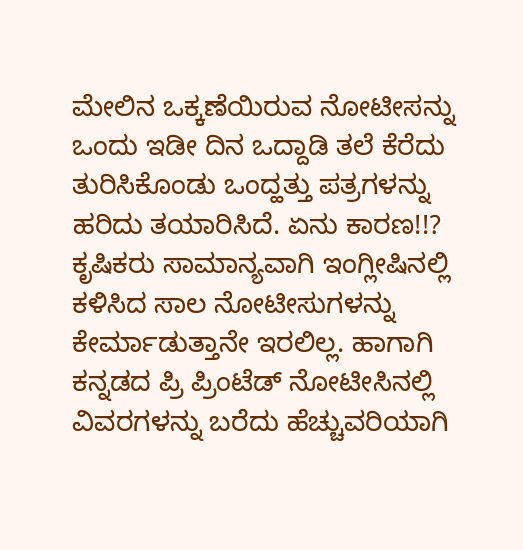ಮೇಲಿನ ಒಕ್ಕಣೆಯಿರುವ ನೋಟೀಸನ್ನು ಒಂದು ಇಡೀ ದಿನ ಒದ್ದಾಡಿ ತಲೆ ಕೆರೆದು ತುರಿಸಿಕೊಂಡು ಒಂದ್ಹತ್ತು ಪತ್ರಗಳನ್ನು ಹರಿದು ತಯಾರಿಸಿದೆ. ಏನು ಕಾರಣ!!? ಕೃಷಿಕರು ಸಾಮಾನ್ಯವಾಗಿ ಇಂಗ್ಲೀಷಿನಲ್ಲಿ ಕಳಿಸಿದ ಸಾಲ ನೋಟೀಸುಗಳನ್ನು ಕೇರ್ಮಾಡುತ್ತಾನೇ ಇರಲಿಲ್ಲ. ಹಾಗಾಗಿ ಕನ್ನಡದ ಪ್ರಿ ಪ್ರಿಂಟೆಡ್ ನೋಟೀಸಿನಲ್ಲಿ ವಿವರಗಳನ್ನು ಬರೆದು ಹೆಚ್ಚುವರಿಯಾಗಿ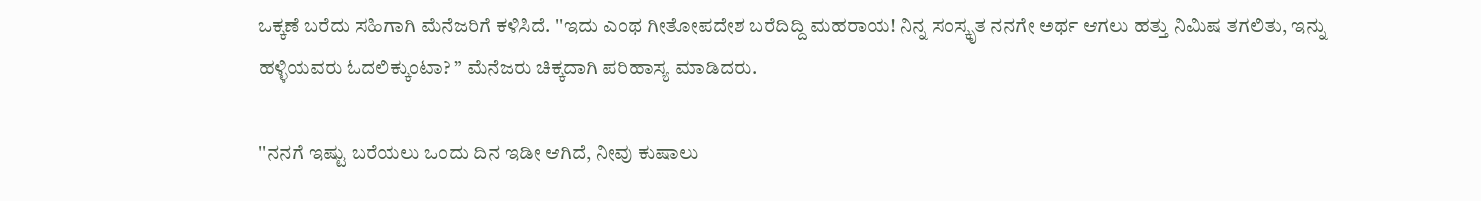ಒಕ್ಕಣೆ ಬರೆದು ಸಹಿಗಾಗಿ ಮೆನೆಜರಿಗೆ ಕಳಿಸಿದೆ. ''ಇದು ಎಂಥ ಗೀತೋಪದೇಶ ಬರೆದಿದ್ದಿ ಮಹರಾಯ! ನಿನ್ನ ಸಂಸ್ಕೃತ ನನಗೇ ಅರ್ಥ ಆಗಲು ಹತ್ತು ನಿಮಿಷ ತಗಲಿತು, ಇನ್ನು ಹಳ್ಳಿಯವರು ಓದಲಿಕ್ಕುಂಟಾ? ” ಮೆನೆಜರು ಚಿಕ್ಕದಾಗಿ ಪರಿಹಾಸ್ಯ ಮಾಡಿದರು.

''ನನಗೆ ಇಷ್ಟು ಬರೆಯಲು ಒಂದು ದಿನ ಇಡೀ ಆಗಿದೆ, ನೀವು ಕುಷಾಲು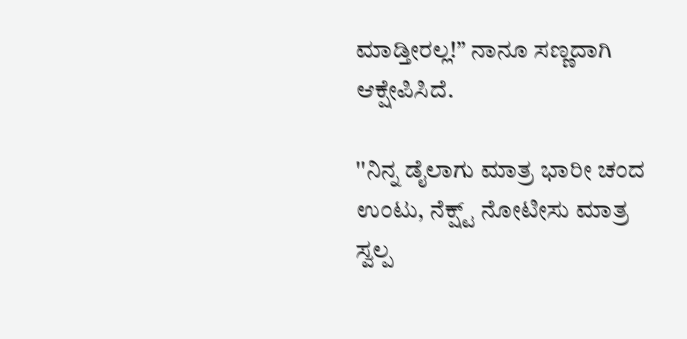ಮಾಡ್ತೀರಲ್ಲ!” ನಾನೂ ಸಣ್ಣದಾಗಿ ಆಕ್ಷೇಪಿಸಿದೆ.

''ನಿನ್ನ ಡೈಲಾಗು ಮಾತ್ರ ಭಾರೀ ಚಂದ ಉಂಟು, ನೆಕ್ಷ್ಟ್ ನೋಟೀಸು ಮಾತ್ರ ಸ್ವಲ್ಪ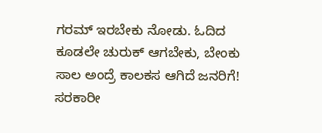ಗರಮ್ ಇರಬೇಕು ನೋಡು. ಓದಿದ ಕೂಡಲೇ ಚುರುಕ್ ಆಗಬೇಕು, ಬೇಂಕು ಸಾಲ ಅಂದ್ರೆ ಕಾಲಕಸ ಆಗಿದೆ ಜನರಿಗೆ! ಸರಕಾರೀ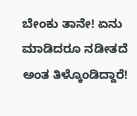ಬೇಂಕು ತಾನೇ! ಏನು ಮಾಡಿದರೂ ನಡೀತದೆ ಅಂತ ತಿಳ್ಕೊಂಡಿದ್ದಾರೆ!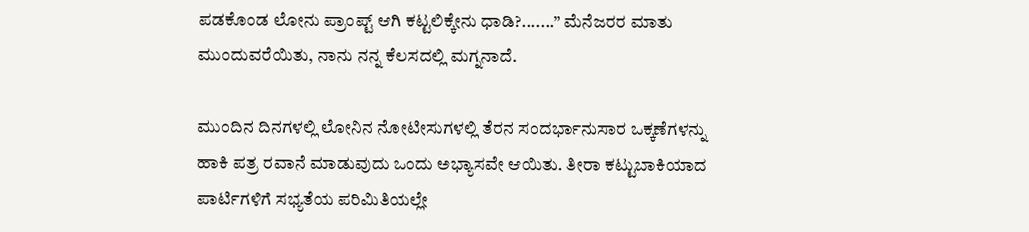ಪಡಕೊಂಡ ಲೋನು ಪ್ರಾಂಪ್ಟ್ ಆಗಿ ಕಟ್ಟಲಿಕ್ಕೇನು ಧಾಡಿ?.......” ಮೆನೆಜರರ ಮಾತು ಮುಂದುವರೆಯಿತು, ನಾನು ನನ್ನ ಕೆಲಸದಲ್ಲಿ ಮಗ್ನನಾದೆ.

ಮುಂದಿನ ದಿನಗಳಲ್ಲಿ ಲೋನಿನ ನೋಟೀಸುಗಳಲ್ಲಿ ತೆರನ ಸಂದರ್ಭಾನುಸಾರ ಒಕ್ಕಣೆಗಳನ್ನು ಹಾಕಿ ಪತ್ರ ರವಾನೆ ಮಾಡುವುದು ಒಂದು ಅಭ್ಯಾಸವೇ ಆಯಿತು. ತೀರಾ ಕಟ್ಟುಬಾಕಿಯಾದ ಪಾರ್ಟಿಗಳಿಗೆ ಸಭ್ಯತೆಯ ಪರಿಮಿತಿಯಲ್ಲೇ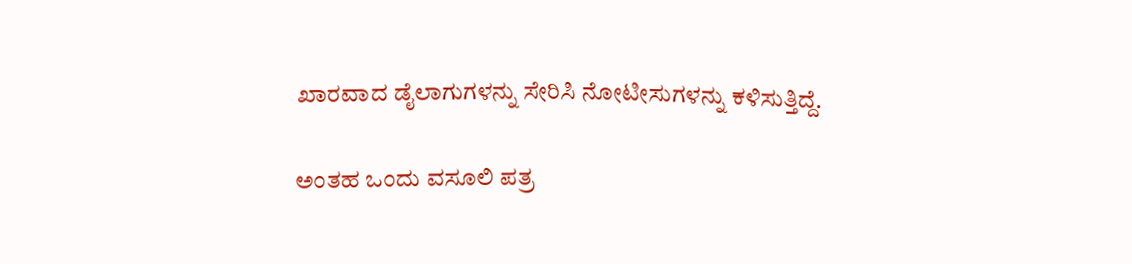ಖಾರವಾದ ಡೈಲಾಗುಗಳನ್ನು ಸೇರಿಸಿ ನೋಟೀಸುಗಳನ್ನು ಕಳಿಸುತ್ತಿದ್ದೆ.

ಅಂತಹ ಒಂದು ವಸೂಲಿ ಪತ್ರ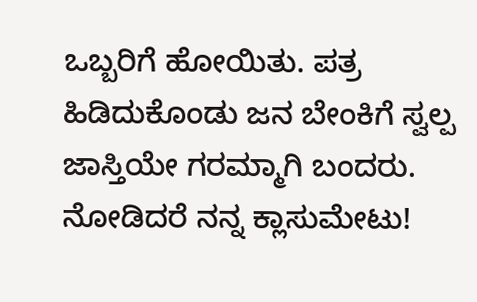ಒಬ್ಬರಿಗೆ ಹೋಯಿತು. ಪತ್ರ ಹಿಡಿದುಕೊಂಡು ಜನ ಬೇಂಕಿಗೆ ಸ್ವಲ್ಪ ಜಾಸ್ತಿಯೇ ಗರಮ್ಮಾಗಿ ಬಂದರು. ನೋಡಿದರೆ ನನ್ನ ಕ್ಲಾಸುಮೇಟು!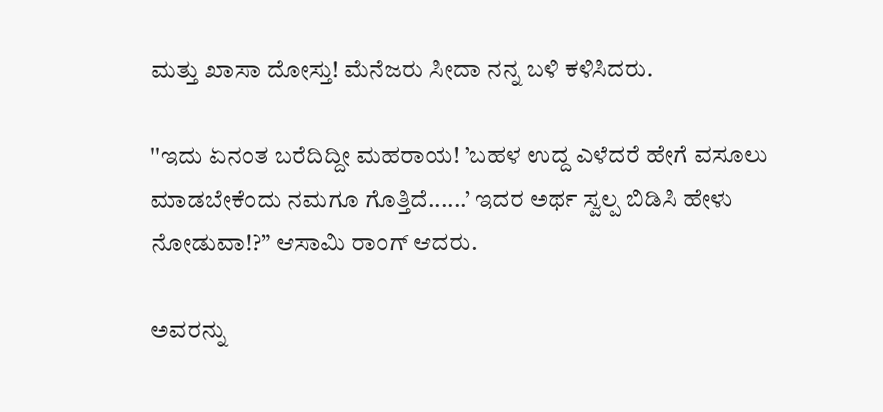ಮತ್ತು ಖಾಸಾ ದೋಸ್ತು! ಮೆನೆಜರು ಸೀದಾ ನನ್ನ ಬಳಿ ಕಳಿಸಿದರು.

''ಇದು ಏನಂತ ಬರೆದಿದ್ದೀ ಮಹರಾಯ! ’ಬಹಳ ಉದ್ದ ಎಳೆದರೆ ಹೇಗೆ ವಸೂಲು ಮಾಡಬೇಕೆಂದು ನಮಗೂ ಗೊತ್ತಿದೆ......’ ಇದರ ಅರ್ಥ ಸ್ವಲ್ಪ ಬಿಡಿಸಿ ಹೇಳು ನೋಡುವಾ!?” ಆಸಾಮಿ ರಾಂಗ್ ಆದರು.

ಅವರನ್ನು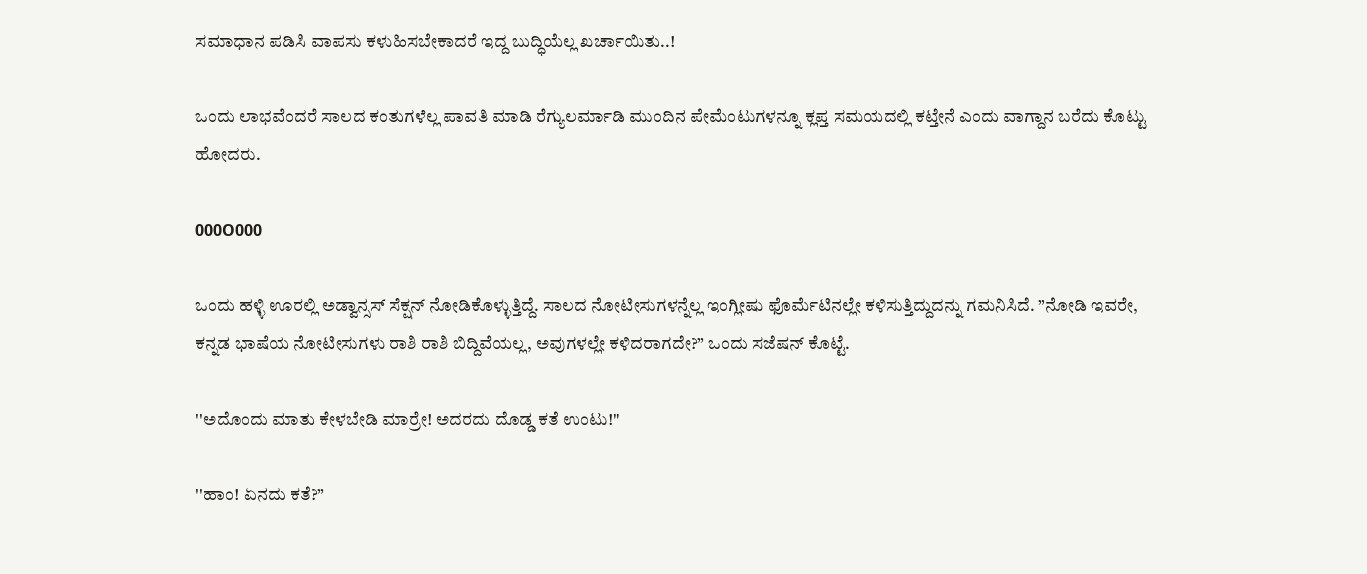ಸಮಾಧಾನ ಪಡಿಸಿ ವಾಪಸು ಕಳುಹಿಸಬೇಕಾದರೆ ಇದ್ದ ಬುದ್ಧಿಯೆಲ್ಲ ಖರ್ಚಾಯಿತು..!

ಒಂದು ಲಾಭವೆಂದರೆ ಸಾಲದ ಕಂತುಗಳೆಲ್ಲ ಪಾವತಿ ಮಾಡಿ ರೆಗ್ಯುಲರ್ಮಾಡಿ ಮುಂದಿನ ಪೇಮೆಂಟುಗಳನ್ನೂ ಕ್ಲಪ್ತ ಸಮಯದಲ್ಲಿ ಕಟ್ತೇನೆ ಎಂದು ವಾಗ್ದಾನ ಬರೆದು ಕೊಟ್ಟು ಹೋದರು.

000O000

ಒಂದು ಹಳ್ಳಿ ಊರಲ್ಲಿ ಅಡ್ವಾನ್ಸಸ್ ಸೆಕ್ಷನ್ ನೋಡಿಕೊಳ್ಳುತ್ತಿದ್ದೆ. ಸಾಲದ ನೋಟೀಸುಗಳನ್ನೆಲ್ಲ ಇಂಗ್ಲೀಷು ಫೊರ್ಮೆಟಿನಲ್ಲೇ ಕಳಿಸುತ್ತಿದ್ದುದನ್ನು ಗಮನಿಸಿದೆ. ”ನೋಡಿ ಇವರೇ, ಕನ್ನಡ ಭಾಷೆಯ ನೋಟೀಸುಗಳು ರಾಶಿ ರಾಶಿ ಬಿದ್ದಿವೆಯಲ್ಲ, ಅವುಗಳಲ್ಲೇ ಕಳಿದರಾಗದೇ?” ಒಂದು ಸಜೆಷನ್ ಕೊಟ್ಟೆ.

''ಅದೊಂದು ಮಾತು ಕೇಳಬೇಡಿ ಮಾರ್ರೇ! ಅದರದು ದೊಡ್ಡ ಕತೆ ಉಂಟು!"

''ಹಾಂ! ಏನದು ಕತೆ?”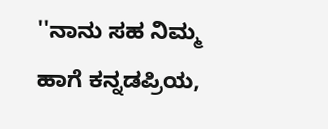''ನಾನು ಸಹ ನಿಮ್ಮ ಹಾಗೆ ಕನ್ನಡಪ್ರಿಯ,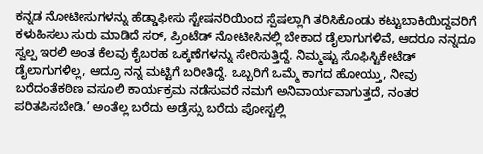ಕನ್ನಡ ನೋಟೀಸುಗಳನ್ನು ಹೆಡ್ಡಾಫೀಸು ಸ್ಟೇಷನರಿಯಿಂದ ಸ್ಪೆಷಲ್ಲಾಗಿ ತರಿಸಿಕೊಂಡು ಕಟ್ಟುಬಾಕಿಯಿದ್ದವರಿಗೆ ಕಳುಹಿಸಲು ಸುರು ಮಾಡಿದೆ ಸರ್‍, ಪ್ರಿಂಟೆಡ್ ನೋಟೀಸಿನಲ್ಲಿ ಬೇಕಾದ ಡೈಲಾಗುಗಳಿವೆ, ಆದರೂ ನನ್ನದೂ ಸ್ವಲ್ಪ ಇರಲಿ ಅಂತ ಕೆಲವು ಕೈಬರಹ ಒಕ್ಕಣೆಗಳನ್ನು ಸೇರಿಸುತ್ತಿದ್ದೆ. ನಿಮ್ಮಷ್ಟು ಸೊಫಿಸ್ಟಿಕೇಟೆಡ್ ಡೈಲಾಗುಗಳಿಲ್ಲ, ಆದ್ರೂ ನನ್ನ ಮಟ್ಟಿಗೆ ಬರೀತಿದ್ದೆ. ಒಬ್ಬರಿಗೆ ಒಮ್ಮೆ ಕಾಗದ ಹೋಯ್ತು, ನೀವು ಬರೆದಂತೆಕಠಿಣ ವಸೂಲಿ ಕಾರ್ಯಕ್ರಮ ನಡೆಸುವರೆ ನಮಗೆ ಅನಿವಾರ್ಯವಾಗುತ್ತದೆ, ನಂತರ ಪರಿತಪಿಸಬೇಡಿ.’ ಅಂತೆಲ್ಲ ಬರೆದು ಅಡ್ರೆಸ್ಸು ಬರೆದು ಪೋಸ್ಟಲ್ಲಿ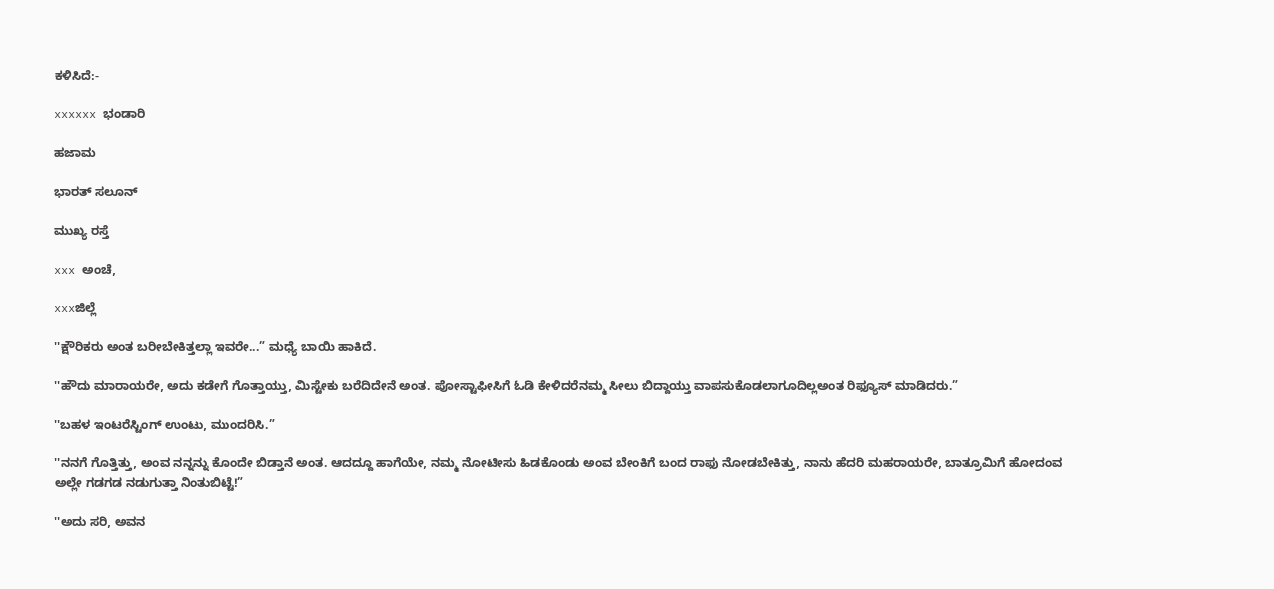ಕಳಿಸಿದೆ:-

xxxxxx ಭಂಡಾರಿ

ಹಜಾಮ

ಭಾರತ್ ಸಲೂನ್

ಮುಖ್ಯ ರಸ್ತೆ

xxx ಅಂಚೆ,

xxxಜಿಲ್ಲೆ

''ಕ್ಷೌರಿಕರು ಅಂತ ಬರೀಬೇಕಿತ್ತಲ್ಲಾ ಇವರೇ...” ಮಧ್ಯೆ ಬಾಯಿ ಹಾಕಿದೆ.

''ಹೌದು ಮಾರಾಯರೇ, ಅದು ಕಡೇಗೆ ಗೊತ್ತಾಯ್ತು, ಮಿಸ್ಟೇಕು ಬರೆದಿದೇನೆ ಅಂತ. ಪೋಸ್ಟಾಫೀಸಿಗೆ ಓಡಿ ಕೇಳಿದರೆನಮ್ಮ ಸೀಲು ಬಿದ್ದಾಯ್ತು ವಾಪಸುಕೊಡಲಾಗೂದಿಲ್ಲಅಂತ ರಿಫ್ಯೂಸ್ ಮಾಡಿದರು.”

''ಬಹಳ ಇಂಟರೆಸ್ಟಿಂಗ್ ಉಂಟು, ಮುಂದರಿಸಿ.”

''ನನಗೆ ಗೊತ್ತಿತ್ತು, ಅಂವ ನನ್ನನ್ನು ಕೊಂದೇ ಬಿಡ್ತಾನೆ ಅಂತ. ಆದದ್ದೂ ಹಾಗೆಯೇ, ನಮ್ಮ ನೋಟೀಸು ಹಿಡಕೊಂಡು ಅಂವ ಬೇಂಕಿಗೆ ಬಂದ ರಾಫು ನೋಡಬೇಕಿತ್ತು, ನಾನು ಹೆದರಿ ಮಹರಾಯರೇ, ಬಾತ್ರೂಮಿಗೆ ಹೋದಂವ ಅಲ್ಲೇ ಗಡಗಡ ನಡುಗುತ್ತಾ ನಿಂತುಬಿಟ್ಟೆ!”

''ಅದು ಸರಿ, ಅವನ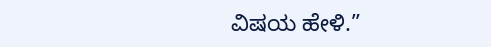ವಿಷಯ ಹೇಳಿ.”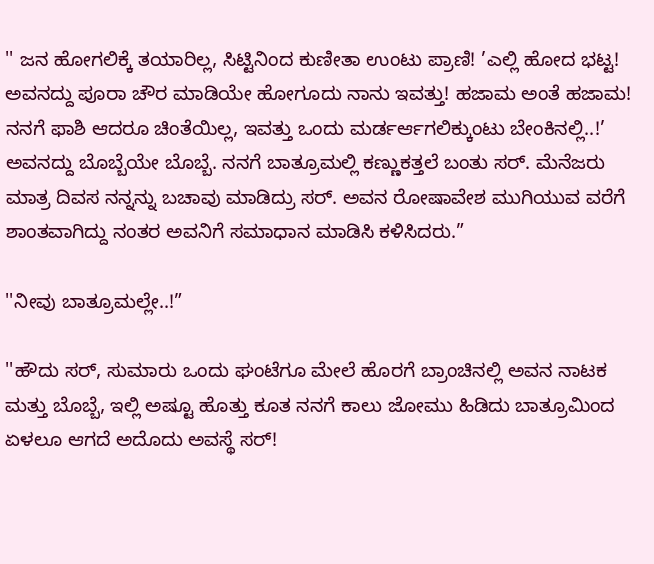'' ಜನ ಹೋಗಲಿಕ್ಕೆ ತಯಾರಿಲ್ಲ, ಸಿಟ್ಟಿನಿಂದ ಕುಣೀತಾ ಉಂಟು ಪ್ರಾಣಿ! ’ಎಲ್ಲಿ ಹೋದ ಭಟ್ಟ! ಅವನದ್ದು ಪೂರಾ ಚೌರ ಮಾಡಿಯೇ ಹೋಗೂದು ನಾನು ಇವತ್ತು! ಹಜಾಮ ಅಂತೆ ಹಜಾಮ! ನನಗೆ ಫಾಶಿ ಆದರೂ ಚಿಂತೆಯಿಲ್ಲ, ಇವತ್ತು ಒಂದು ಮರ್ಡರ್ಆಗಲಿಕ್ಕುಂಟು ಬೇಂಕಿನಲ್ಲಿ..!’ ಅವನದ್ದು ಬೊಬ್ಬೆಯೇ ಬೊಬ್ಬೆ. ನನಗೆ ಬಾತ್ರೂಮಲ್ಲಿ ಕಣ್ಣುಕತ್ತಲೆ ಬಂತು ಸರ್‍. ಮೆನೆಜರು ಮಾತ್ರ ದಿವಸ ನನ್ನನ್ನು ಬಚಾವು ಮಾಡಿದ್ರು ಸರ್‍. ಅವನ ರೋಷಾವೇಶ ಮುಗಿಯುವ ವರೆಗೆ ಶಾಂತವಾಗಿದ್ದು ನಂತರ ಅವನಿಗೆ ಸಮಾಧಾನ ಮಾಡಿಸಿ ಕಳಿಸಿದರು.”

''ನೀವು ಬಾತ್ರೂಮಲ್ಲೇ..!”

''ಹೌದು ಸರ್‍, ಸುಮಾರು ಒಂದು ಘಂಟೆಗೂ ಮೇಲೆ ಹೊರಗೆ ಬ್ರಾಂಚಿನಲ್ಲಿ ಅವನ ನಾಟಕ ಮತ್ತು ಬೊಬ್ಬೆ, ಇಲ್ಲಿ ಅಷ್ಟೂ ಹೊತ್ತು ಕೂತ ನನಗೆ ಕಾಲು ಜೋಮು ಹಿಡಿದು ಬಾತ್ರೂಮಿಂದ ಏಳಲೂ ಆಗದೆ ಅದೊದು ಅವಸ್ಥೆ ಸರ್‍!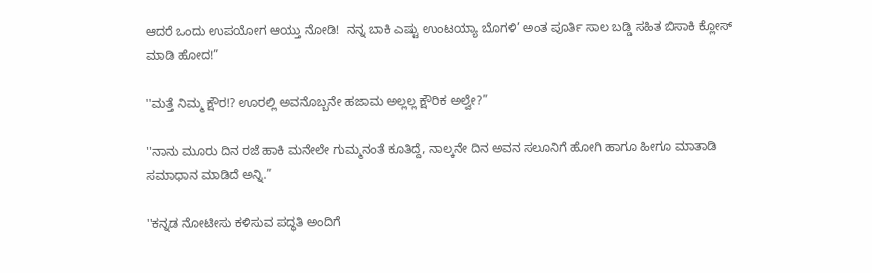ಆದರೆ ಒಂದು ಉಪಯೋಗ ಆಯ್ತು ನೋಡಿ!  ನನ್ನ ಬಾಕಿ ಎಷ್ಟು ಉಂಟಯ್ಯಾ ಬೊಗಳಿ’ ಅಂತ ಪೂರ್ತಿ ಸಾಲ ಬಡ್ಡಿ ಸಹಿತ ಬಿಸಾಕಿ ಕ್ಲೋಸ್ ಮಾಡಿ ಹೋದ!”

''ಮತ್ತೆ ನಿಮ್ಮ ಕ್ಷೌರ!? ಊರಲ್ಲಿ ಅವನೊಬ್ಬನೇ ಹಜಾಮ ಅಲ್ಲಲ್ಲ ಕ್ಷೌರಿಕ ಅಲ್ವೇ?”

''ನಾನು ಮೂರು ದಿನ ರಜೆ ಹಾಕಿ ಮನೇಲೇ ಗುಮ್ಮನಂತೆ ಕೂತಿದ್ದೆ, ನಾಲ್ಕನೇ ದಿನ ಅವನ ಸಲೂನಿಗೆ ಹೋಗಿ ಹಾಗೂ ಹೀಗೂ ಮಾತಾಡಿ ಸಮಾಧಾನ ಮಾಡಿದೆ ಅನ್ನಿ.”

''ಕನ್ನಡ ನೋಟೀಸು ಕಳಿಸುವ ಪದ್ಧತಿ ಅಂದಿಗೆ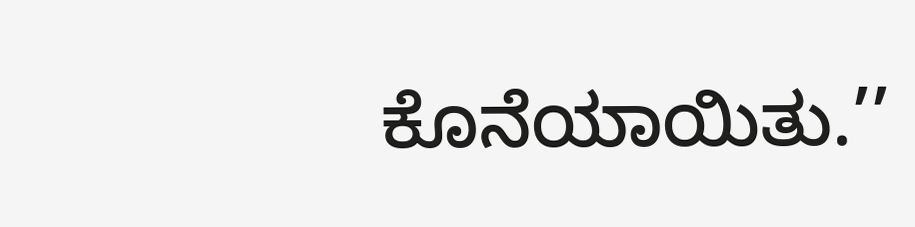ಕೊನೆಯಾಯಿತು.’’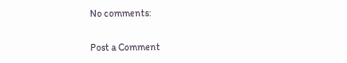No comments:

Post a Comment